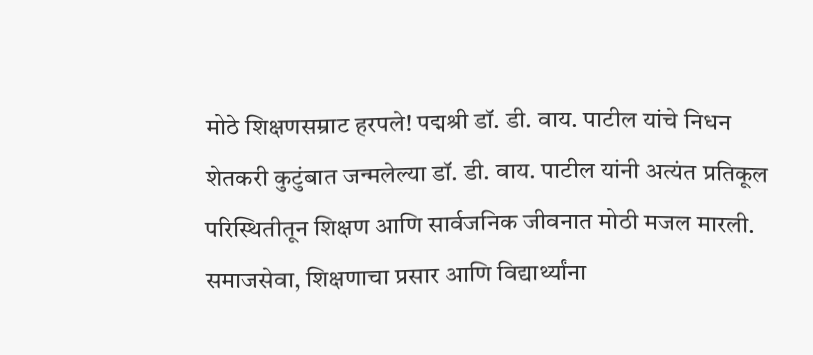मोठे शिक्षणसम्राट हरपले! पद्मश्री डॉ. डी. वाय. पाटील यांचे निधन
शेतकरी कुटुंबात जन्मलेल्या डॉ. डी. वाय. पाटील यांनी अत्यंत प्रतिकूल परिस्थितीतून शिक्षण आणि सार्वजनिक जीवनात मोठी मजल मारली. समाजसेवा, शिक्षणाचा प्रसार आणि विद्यार्थ्यांना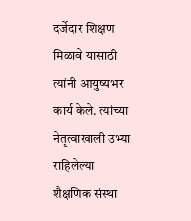दर्जेदार शिक्षण मिळावे यासाठी त्यांनी आयुष्यभर कार्य केले. त्यांच्या नेतृत्वाखाली उभ्या राहिलेल्या शैक्षणिक संस्था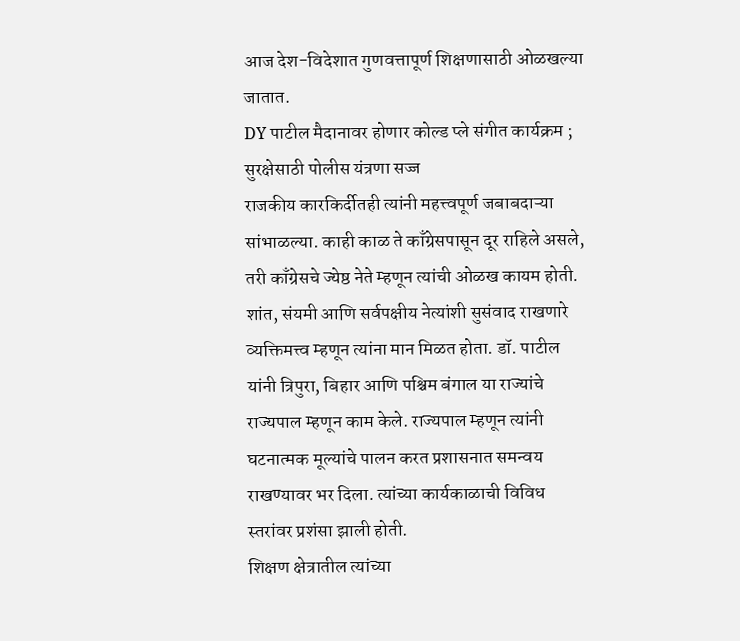आज देश-विदेशात गुणवत्तापूर्ण शिक्षणासाठी ओळखल्या जातात.
DY पाटील मैदानावर होणार कोल्ड प्ले संगीत कार्यक्रम ; सुरक्षेसाठी पोलीस यंत्रणा सज्ज
राजकीय कारकिर्दीतही त्यांनी महत्त्वपूर्ण जबाबदाऱ्या सांभाळल्या. काही काळ ते काँग्रेसपासून दूर राहिले असले, तरी काँग्रेसचे ज्येष्ठ नेते म्हणून त्यांची ओळख कायम होती. शांत, संयमी आणि सर्वपक्षीय नेत्यांशी सुसंवाद राखणारे व्यक्तिमत्त्व म्हणून त्यांना मान मिळत होता. डॉ. पाटील यांनी त्रिपुरा, बिहार आणि पश्चिम बंगाल या राज्यांचे राज्यपाल म्हणून काम केले. राज्यपाल म्हणून त्यांनी घटनात्मक मूल्यांचे पालन करत प्रशासनात समन्वय राखण्यावर भर दिला. त्यांच्या कार्यकाळाची विविध स्तरांवर प्रशंसा झाली होती.
शिक्षण क्षेत्रातील त्यांच्या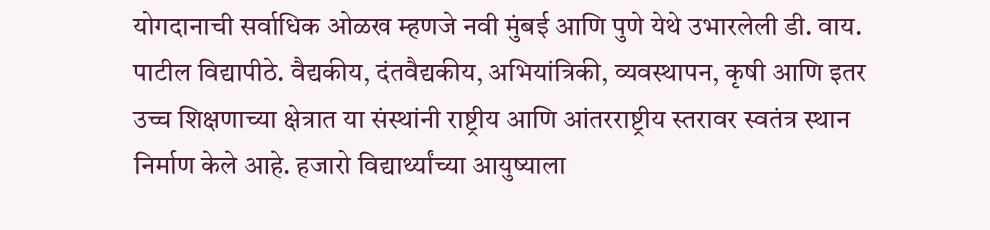योगदानाची सर्वाधिक ओळख म्हणजे नवी मुंबई आणि पुणे येथे उभारलेली डी. वाय. पाटील विद्यापीठे. वैद्यकीय, दंतवैद्यकीय, अभियांत्रिकी, व्यवस्थापन, कृषी आणि इतर उच्च शिक्षणाच्या क्षेत्रात या संस्थांनी राष्ट्रीय आणि आंतरराष्ट्रीय स्तरावर स्वतंत्र स्थान निर्माण केले आहे. हजारो विद्यार्थ्यांच्या आयुष्याला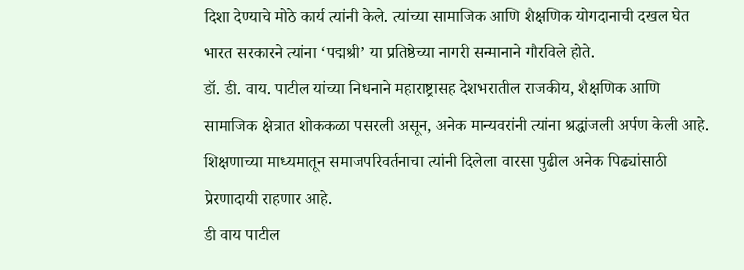दिशा देण्याचे मोठे कार्य त्यांनी केले. त्यांच्या सामाजिक आणि शैक्षणिक योगदानाची दखल घेत भारत सरकारने त्यांना ‘पद्मश्री’ या प्रतिष्ठेच्या नागरी सन्मानाने गौरविले होते.
डॉ. डी. वाय. पाटील यांच्या निधनाने महाराष्ट्रासह देशभरातील राजकीय, शैक्षणिक आणि सामाजिक क्षेत्रात शोककळा पसरली असून, अनेक मान्यवरांनी त्यांना श्रद्धांजली अर्पण केली आहे. शिक्षणाच्या माध्यमातून समाजपरिवर्तनाचा त्यांनी दिलेला वारसा पुढील अनेक पिढ्यांसाठी प्रेरणादायी राहणार आहे.
डी वाय पाटील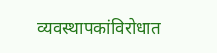व्यवस्थापकांविरोधात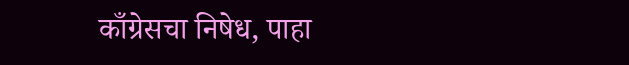काँग्रेसचा निषेध, पाहा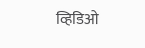व्हिडिओ